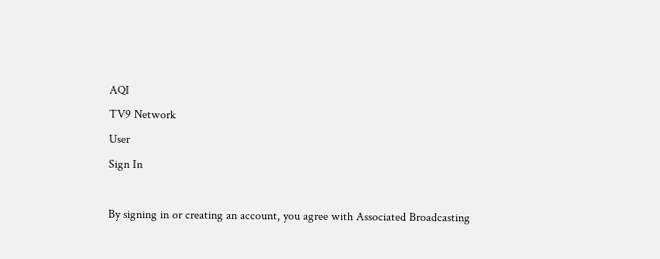AQI
TV9 Network
User
Sign In

By signing in or creating an account, you agree with Associated Broadcasting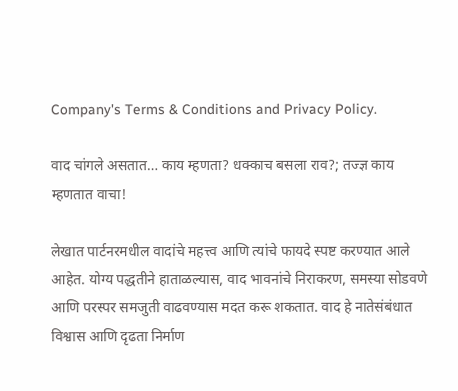Company's Terms & Conditions and Privacy Policy.

वाद चांगले असतात… काय म्हणता? धक्काच बसला राव?; तज्ज्ञ काय म्हणतात वाचा!

लेखात पार्टनरमधील वादांचे महत्त्व आणि त्यांचे फायदे स्पष्ट करण्यात आले आहेत. योग्य पद्धतीने हाताळल्यास, वाद भावनांचे निराकरण, समस्या सोडवणे आणि परस्पर समजुती वाढवण्यास मदत करू शकतात. वाद हे नातेसंबंधात विश्वास आणि दृढता निर्माण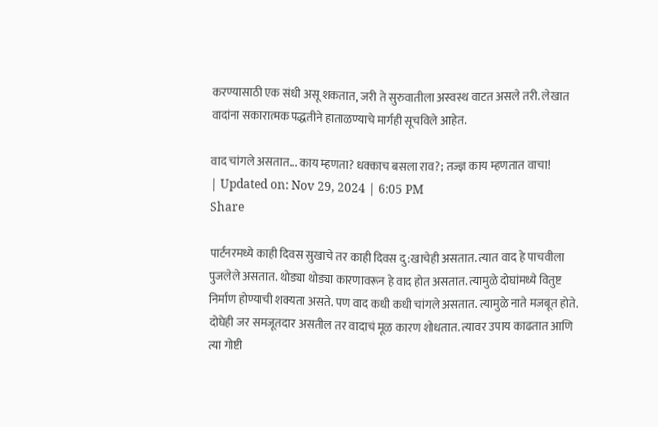करण्यासाठी एक संधी असू शकतात, जरी ते सुरुवातीला अस्वस्थ वाटत असले तरी. लेखात वादांना सकारात्मक पद्धतीने हाताळण्याचे मार्गही सूचविले आहेत.

वाद चांगले असतात... काय म्हणता? धक्काच बसला राव?; तज्ज्ञ काय म्हणतात वाचा!
| Updated on: Nov 29, 2024 | 6:05 PM
Share

पार्टनरमध्ये काही दिवस सुखाचे तर काही दिवस दु:खाचेही असतात. त्यात वाद हे पाचवीला पुजलेले असतात. थोड्या थोड्या कारणावरून हे वाद होत असतात. त्यामुळे दोघांमध्ये वितुष्ट निर्माण होण्याची शक्यता असते. पण वाद कधी कधी चांगले असतात. त्यामुळे नाते मजबूत होते. दोघेही जर समजूतदार असतील तर वादाचं मूळ कारण शोधतात. त्यावर उपाय काढतात आणि त्या गोष्टी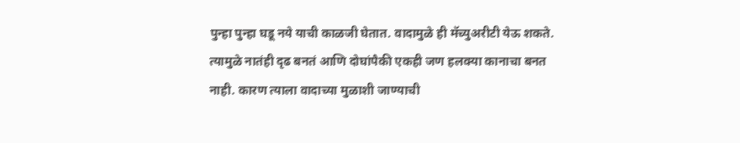पुन्हा पुन्हा घडू नये याची काळजी घेतात. वादामुळे ही मॅच्युअरीटी येऊ शकते. त्यामुळे नातंही दृढ बनतं आणि दोघांपैकी एकही जण हलक्या कानाचा बनत नाही. कारण त्याला वादाच्या मुळाशी जाण्याची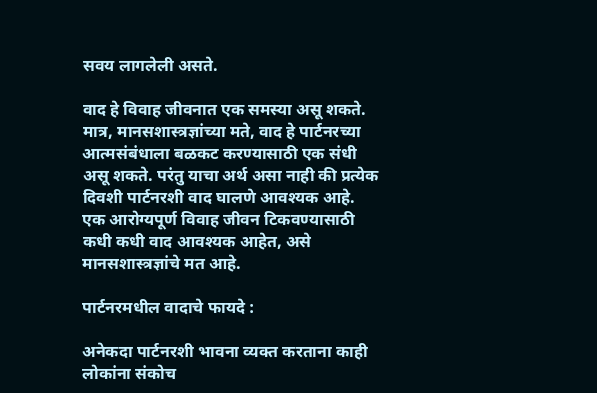सवय लागलेली असते.

वाद हे विवाह जीवनात एक समस्या असू शकते. मात्र, मानसशास्त्रज्ञांच्या मते, वाद हे पार्टनरच्या आत्मसंबंधाला बळकट करण्यासाठी एक संधी असू शकते. परंतु याचा अर्थ असा नाही की प्रत्येक दिवशी पार्टनरशी वाद घालणे आवश्यक आहे. एक आरोग्यपूर्ण विवाह जीवन टिकवण्यासाठी कधी कधी वाद आवश्यक आहेत, असे मानसशास्त्रज्ञांचे मत आहे.

पार्टनरमधील वादाचे फायदे :

अनेकदा पार्टनरशी भावना व्यक्त करताना काही लोकांना संकोच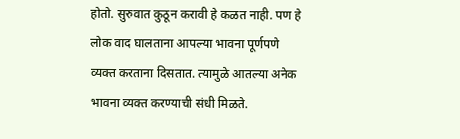होतो. सुरुवात कुठून करावी हे कळत नाही. पण हे लोक वाद घालताना आपल्या भावना पूर्णपणे व्यक्त करताना दिसतात. त्यामुळे आतल्या अनेक भावना व्यक्त करण्याची संधी मिळते.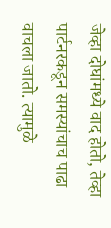जेव्हा दोघांमध्ये वाद होतो, तेव्हा पार्टनरकडून समस्यांचाच पाढा वाचला जातो. त्यामुळे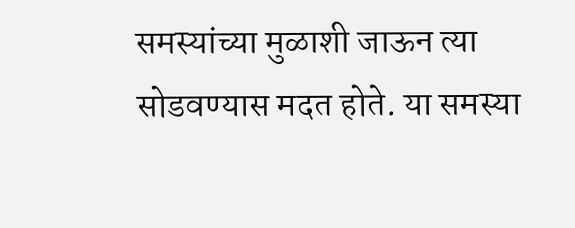समस्यांच्या मुळाशी जाऊन त्या सोडवण्यास मदत होते. या समस्या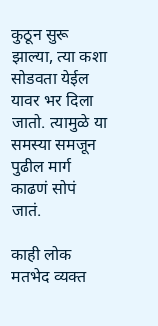कुठून सुरू झाल्या, त्या कशा सोडवता येईल यावर भर दिला जातो. त्यामुळे या समस्या समजून पुढील मार्ग काढणं सोपं जातं.

काही लोक मतभेद व्यक्त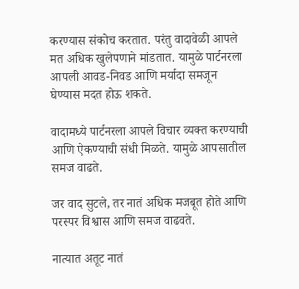करण्यास संकोच करतात. परंतु वादावेळी आपले मत अधिक खुलेपणाने मांडतात. यामुळे पार्टनरला आपली आवड-निवड आणि मर्यादा समजून घेण्यास मदत होऊ शकते.

वादामध्ये पार्टनरला आपले विचार व्यक्त करण्याची आणि ऐकण्याची संधी मिळते. यामुळे आपसातील समज वाढते.

जर वाद सुटले, तर नातं अधिक मजबूत होते आणि परस्पर विश्वास आणि समज वाढवते.

नात्यात अतूट नातं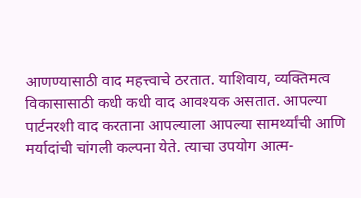आणण्यासाठी वाद महत्त्वाचे ठरतात. याशिवाय, व्यक्तिमत्व विकासासाठी कधी कधी वाद आवश्यक असतात. आपल्या पार्टनरशी वाद करताना आपल्याला आपल्या सामर्थ्यांची आणि मर्यादांची चांगली कल्पना येते. त्याचा उपयोग आत्म-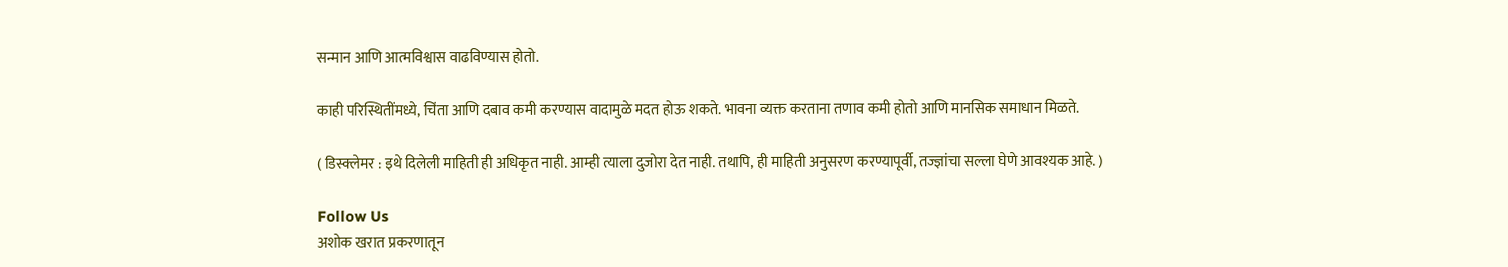सन्मान आणि आत्मविश्वास वाढविण्यास होतो.

काही परिस्थितींमध्ये, चिंता आणि दबाव कमी करण्यास वादामुळे मदत होऊ शकते. भावना व्यक्त करताना तणाव कमी होतो आणि मानसिक समाधान मिळते.

( डिस्क्लेमर : इथे दिलेली माहिती ही अधिकृत नाही. आम्ही त्याला दुजोरा देत नाही. तथापि, ही माहिती अनुसरण करण्यापूर्वी, तज्ज्ञांचा सल्ला घेणे आवश्यक आहे. )

Follow Us
अशोक खरात प्रकरणातून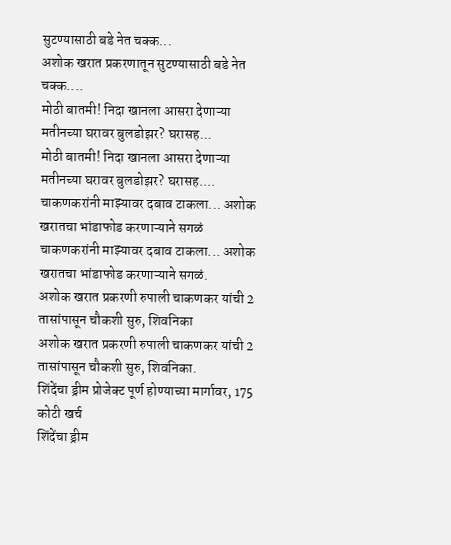सुटण्यासाठी बडे नेत चक्क...
अशोक खरात प्रकरणातून सुटण्यासाठी बडे नेत चक्क....
मोठी बातमी! निदा खानला आसरा देणाऱ्या मतीनच्या घरावर बुलडोझर? घरासह...
मोठी बातमी! निदा खानला आसरा देणाऱ्या मतीनच्या घरावर बुलडोझर? घरासह....
चाकणकरांनी माझ्यावर दबाव टाकला... अशोक खरातचा भांडाफोड करणाऱ्याने सगळं
चाकणकरांनी माझ्यावर दबाव टाकला... अशोक खरातचा भांडाफोड करणाऱ्याने सगळं.
अशोक खरात प्रकरणी रुपाली चाकणकर यांची 2 तासांपासून चौकशी सुरु, शिवनिका
अशोक खरात प्रकरणी रुपाली चाकणकर यांची 2 तासांपासून चौकशी सुरु, शिवनिका.
शिंदेंचा ड्रीम प्रोजेक्ट पूर्ण होण्याच्या मार्गावर, 175 कोटी खर्च
शिंदेंचा ड्रीम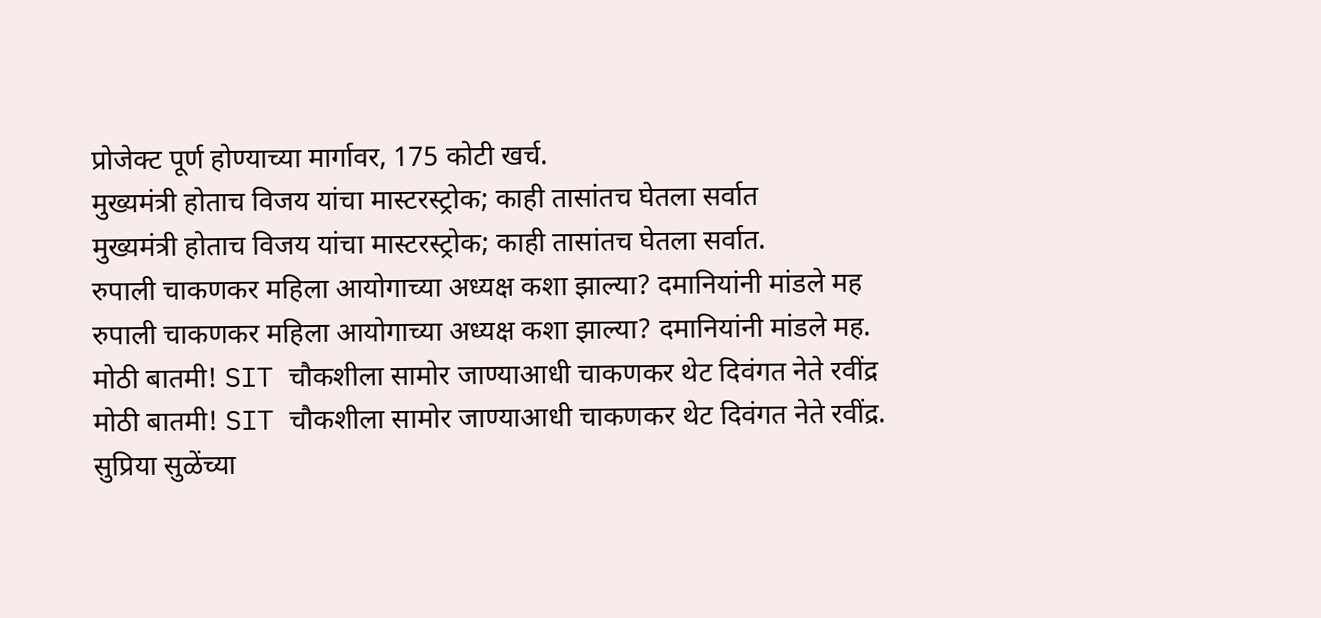प्रोजेक्ट पूर्ण होण्याच्या मार्गावर, 175 कोटी खर्च.
मुख्यमंत्री होताच विजय यांचा मास्टरस्ट्रोक; काही तासांतच घेतला सर्वात
मुख्यमंत्री होताच विजय यांचा मास्टरस्ट्रोक; काही तासांतच घेतला सर्वात.
रुपाली चाकणकर महिला आयोगाच्या अध्यक्ष कशा झाल्या? दमानियांनी मांडले मह
रुपाली चाकणकर महिला आयोगाच्या अध्यक्ष कशा झाल्या? दमानियांनी मांडले मह.
मोठी बातमी! SIT चौकशीला सामोर जाण्याआधी चाकणकर थेट दिवंगत नेते रवींद्र
मोठी बातमी! SIT चौकशीला सामोर जाण्याआधी चाकणकर थेट दिवंगत नेते रवींद्र.
सुप्रिया सुळेंच्या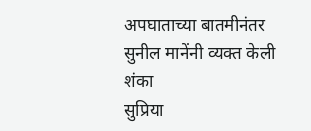अपघाताच्या बातमीनंतर सुनील मानेंनी व्यक्त केली शंका
सुप्रिया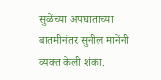सुळेंच्या अपघाताच्या बातमीनंतर सुनील मानेंनी व्यक्त केली शंका.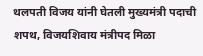थलपती विजय यांनी घेतली मुख्यमंत्री पदाची शपथ, विजयशिवाय मंत्रीपद मिळा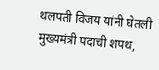थलपती विजय यांनी घेतली मुख्यमंत्री पदाची शपथ,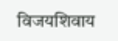विजयशिवाय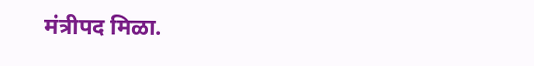मंत्रीपद मिळा.